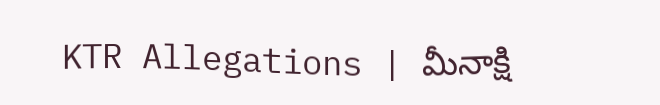KTR Allegations | మీనాక్షి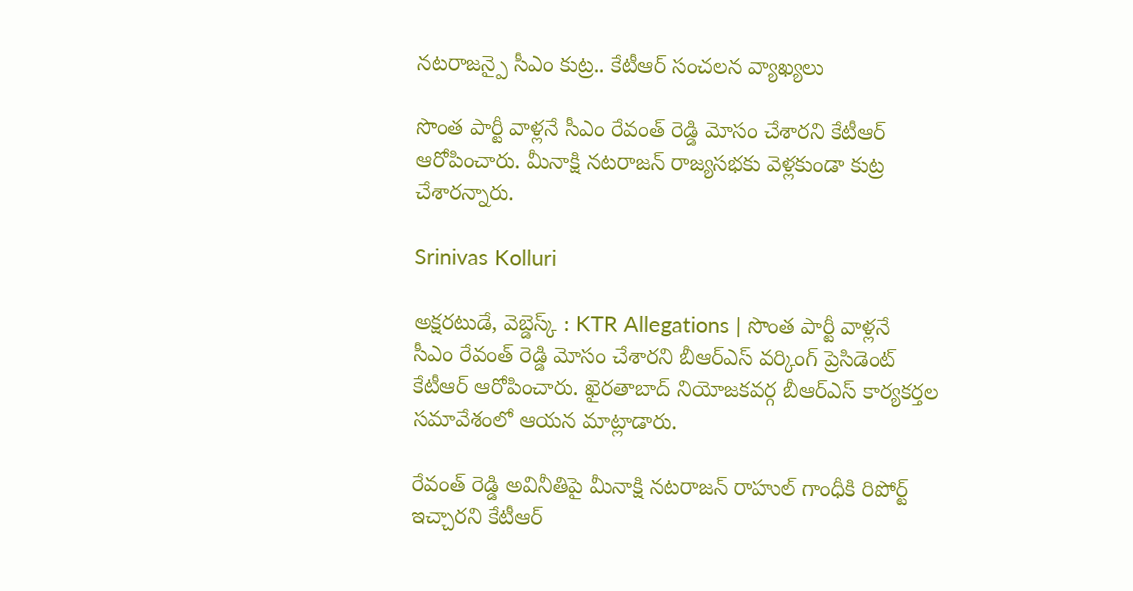నటరాజన్పై సీఎం కుట్ర.. కేటీఆర్ సంచలన వ్యాఖ్యలు

సొంత పార్టీ వాళ్లనే సీఎం రేవంత్ రెడ్డి మోసం చేశారని కేటీఆర్ ఆరోపించారు. మీనాక్షి నటరాజన్ రాజ్యసభకు వెళ్లకుండా కుట్ర చేశారన్నారు.

Srinivas Kolluri

అక్షరటుడే, వెబ్డెస్క్ : KTR Allegations | సొంత పార్టీ వాళ్లనే సీఎం రేవంత్ రెడ్డి మోసం చేశారని బీఆర్ఎస్ వర్కింగ్ ప్రెసిడెంట్ కేటీఆర్ ఆరోపించారు. ఖైరతాబాద్ నియోజకవర్గ బీఆర్ఎస్ కార్యకర్తల సమావేశంలో ఆయన మాట్లాడారు.

రేవంత్ రెడ్డి అవినీతిపై మీనాక్షి నటరాజన్ రాహుల్ గాంధీకి రిపోర్ట్ ఇచ్చారని కేటీఆర్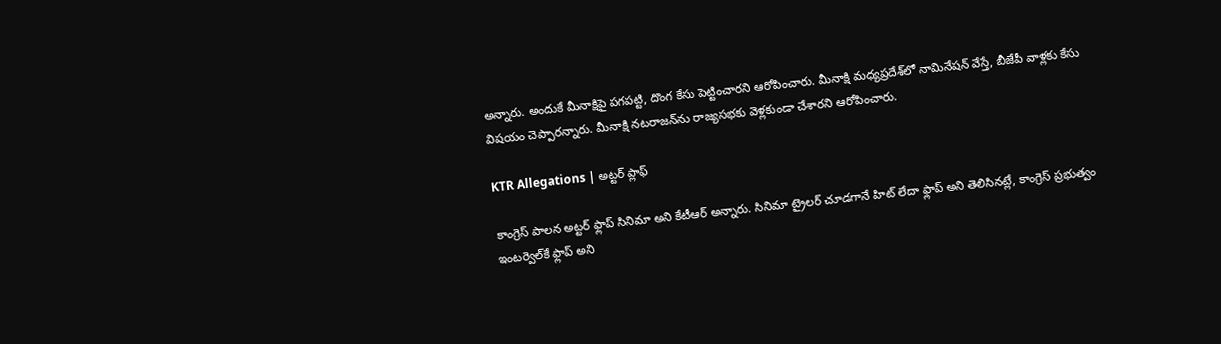అన్నారు. అందుకే మీనాక్షిపై పగపట్టి, దొంగ కేసు పెట్టించారని ఆరోపించారు. మీనాక్షి మధ్యప్రదేశ్‌లో నామినేషన్ వేస్తే, బీజేపీ వాళ్లకు కేసు విషయం చెప్పారన్నారు. మీనాక్షి నటరాజన్‌ను రాజ్యసభకు వెళ్లకుండా చేశారని ఆరోపించారు.

KTR Allegations | అట్టర్ ప్లాఫ్

కాంగ్రెస్ పాలన అట్టర్ ఫ్లాప్ సినిమా అని కేటీఆర్ అన్నారు. సినిమా ట్రైలర్ చూడగానే హిట్ లేదా ఫ్లాప్ అని తెలిసినట్లే, కాంగ్రెస్ ప్రభుత్వం ఇంటర్వెల్‌కే ఫ్లాప్ అని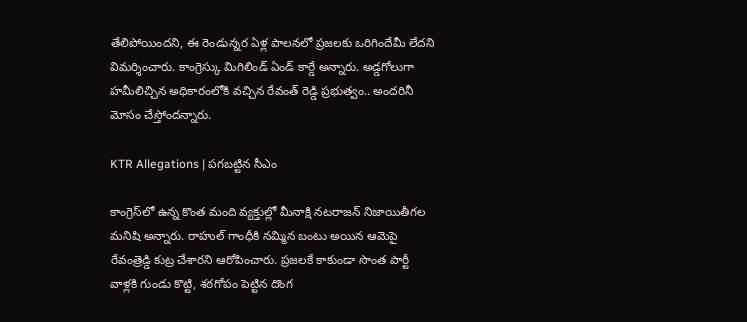తేలిపోయిందని, ఈ రెండున్నర ఏళ్ల పాలనలో ప్రజలకు ఒరిగిందేమీ లేదని విమర్శించారు. కాంగ్రెస్కు మిగిలిండ్ ఏండ్ కార్డే అన్నారు. అడ్డగోలుగా హమీలిచ్చిన అధికారంలోకి వచ్చిన రేవంత్ రెడ్డి ప్రభుత్వం.. అందరినీ మోసం చేస్తోందన్నారు.

KTR Allegations | పగబట్టిన సీఎం

కాంగ్రెస్‌లో ఉన్న కొంత మంది వ్యక్తుల్లో మీనాక్షి నటరాజన్ నిజాయితీగల మనిషి అన్నారు. రాహుల్ గాంధీకి నమ్మిన బంటు అయిన ఆమెపై రేవంత్రెడ్డి కుట్ర చేశారని ఆరోపించారు. ప్రజలకే కాకుండా సొంత పార్టీ వాళ్లకి గుండు కొట్టి, శఠగోపం పెట్టిన దొంగ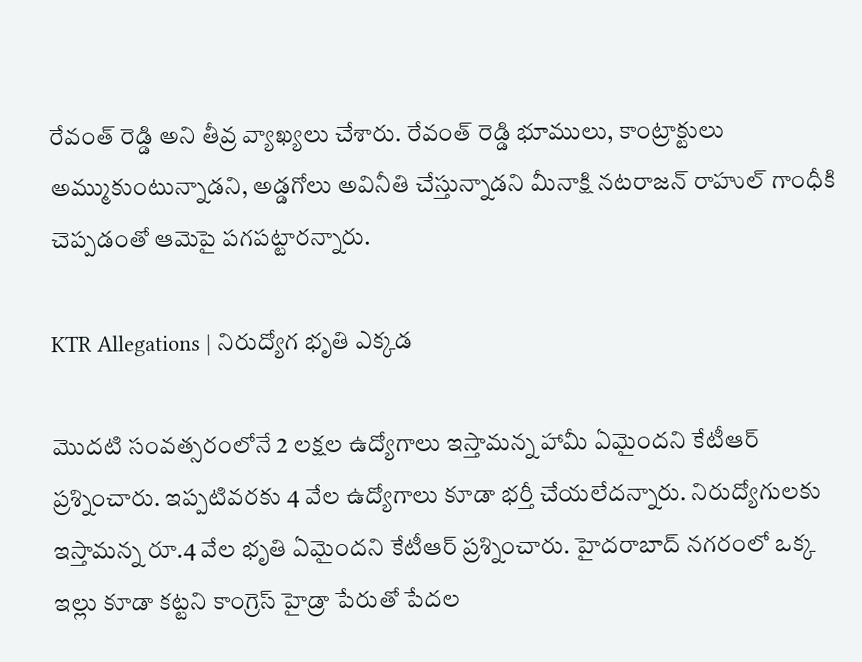రేవంత్ రెడ్డి అని తీవ్ర వ్యాఖ్యలు చేశారు. రేవంత్ రెడ్డి భూములు, కాంట్రాక్టులు అమ్ముకుంటున్నాడని, అడ్డగోలు అవినీతి చేస్తున్నాడని మీనాక్షి నటరాజన్ రాహుల్ గాంధీకి చెప్పడంతో ఆమెపై పగపట్టారన్నారు.

KTR Allegations | నిరుద్యోగ భృతి ఎక్కడ

మొదటి సంవత్సరంలోనే 2 లక్షల ఉద్యోగాలు ఇస్తామన్న హామీ ఏమైందని కేటీఆర్ ప్రశ్నించారు. ఇప్పటివరకు 4 వేల ఉద్యోగాలు కూడా భర్తీ చేయలేదన్నారు. నిరుద్యోగులకు ఇస్తామన్న రూ.4 వేల భృతి ఏమైందని కేటీఆర్ ప్రశ్నించారు. హైదరాబాద్ నగరంలో ఒక్క ఇల్లు కూడా కట్టని కాంగ్రెస్ హైడ్రా పేరుతో పేదల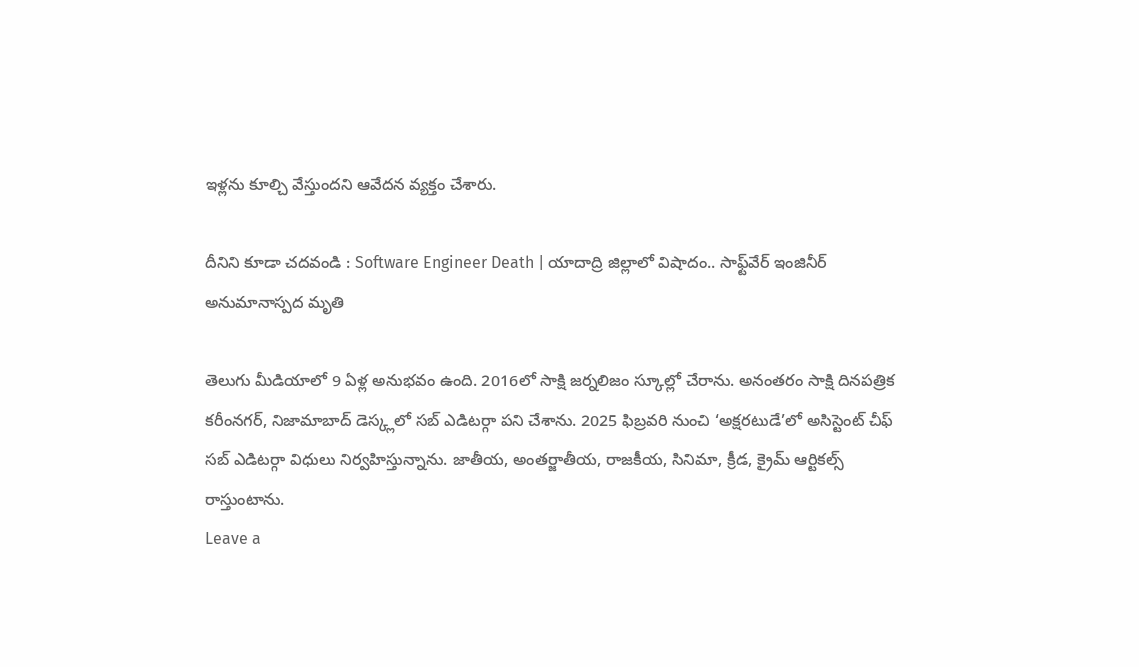ఇళ్లను కూల్చి వేస్తుందని ఆవేదన వ్యక్తం చేశారు.

దీనిని కూడా చదవండి : Software Engineer Death | యాదాద్రి జిల్లాలో విషాదం.. సాఫ్ట్‌వేర్ ఇంజినీర్ అనుమానాస్పద మృతి

తెలుగు మీడియాలో 9 ఏళ్ల అనుభవం ఉంది. 2016లో సాక్షి జర్నలిజం స్కూల్లో చేరాను. అనంతరం సాక్షి దినపత్రిక కరీంనగర్, నిజామాబాద్ డెస్క్లలో సబ్ ఎడిటర్గా పని చేశాను. 2025 ఫిబ్రవరి నుంచి ‘అక్షరటుడే’లో అసిస్టెంట్ చీఫ్ సబ్ ఎడిటర్గా విధులు నిర్వహిస్తున్నాను. జాతీయ, అంతర్జాతీయ, రాజకీయ, సినిమా, క్రీడ, క్రైమ్ ఆర్టికల్స్ రాస్తుంటాను.
Leave a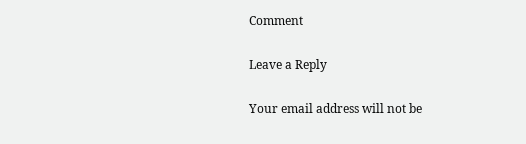Comment

Leave a Reply

Your email address will not be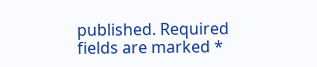published. Required fields are marked *